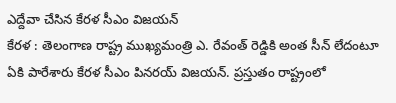ఎద్దేవా చేసిన కేరళ సీఎం విజయన్
కేరళ : తెలంగాణ రాష్ట్ర ముఖ్యమంత్రి ఎ. రేవంత్ రెడ్డికి అంత సీన్ లేదంటూ ఏకి పారేశారు కేరళ సీఎం పినరయ్ విజయన్. ప్రస్తుతం రాష్ట్రంలో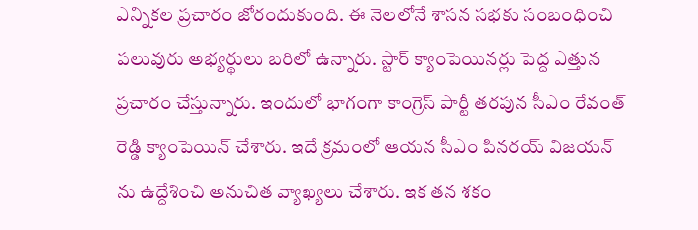ఎన్నికల ప్రచారం జోరందుకుంది. ఈ నెలలోనే శాసన సభకు సంబంధించి పలువురు అభ్యర్థులు బరిలో ఉన్నారు. స్టార్ క్యాంపెయినర్లు పెద్ద ఎత్తున ప్రచారం చేస్తున్నారు. ఇందులో భాగంగా కాంగ్రెస్ పార్టీ తరపున సీఎం రేవంత్ రెడ్డి క్యాంపెయిన్ చేశారు. ఇదే క్రమంలో ఆయన సీఎం పినరయ్ విజయన్ ను ఉద్దేశించి అనుచిత వ్యాఖ్యలు చేశారు. ఇక తన శకం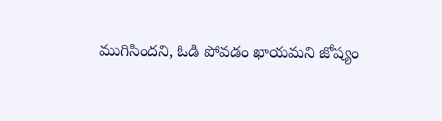ముగిసిందని, ఓడి పోవడం ఖాయమని జోష్యం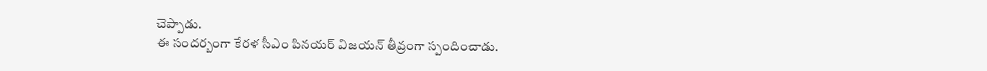చెప్పాడు.
ఈ సందర్బంగా కేరళ సీఎం పినయర్ విజయన్ తీవ్రంగా స్పందించాడు.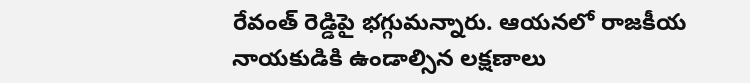రేవంత్ రెడ్డిపై భగ్గుమన్నారు. ఆయనలో రాజకీయ నాయకుడికి ఉండాల్సిన లక్షణాలు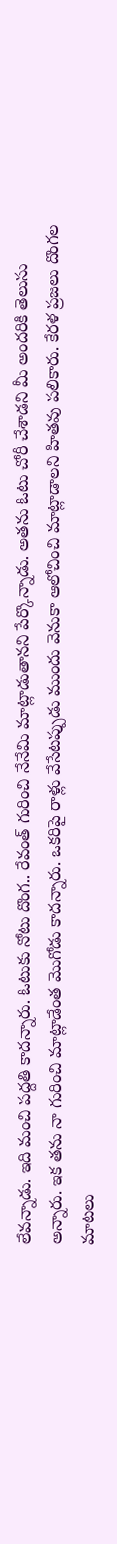లేవన్నాడు. ఇది మంచి పద్దతి కాదన్నారు. ఓటుకు నోటు దొంగ.. రేవంత్ గురించి నేనేమి మాట్లాడుతానని పేర్కొన్నాడు. అతను ఓటు చోరీ చేశాడని మీ అందరికి తెలుసు అన్నారు. ఇక తను నా గురించి మాట్లాడేంత మొగోడు కాదన్నారు. ఒకరిపై రాళ్లు వేసేటప్పుడు ముందు వెనుకా ఆలోచించి మాట్లాడాలని హితవు పలికారు. కేరళ ప్రజలు దొంగల మాటలు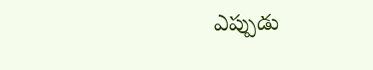ఎప్పుడు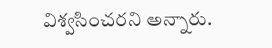విశ్వసించరని అన్నారు.